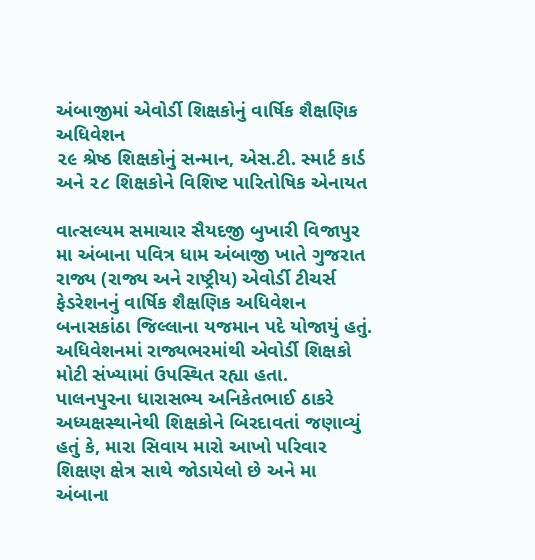અંબાજીમાં એવોર્ડી શિક્ષકોનું વાર્ષિક શૈક્ષણિક અધિવેશન
૨૯ શ્રેષ્ઠ શિક્ષકોનું સન્માન, એસ.ટી. સ્માર્ટ કાર્ડ અને ૨૮ શિક્ષકોને વિશિષ્ટ પારિતોષિક એનાયત

વાત્સલ્યમ સમાચાર સૈયદજી બુખારી વિજાપુર
મા અંબાના પવિત્ર ધામ અંબાજી ખાતે ગુજરાત રાજ્ય (રાજ્ય અને રાષ્ટ્રીય) એવોર્ડી ટીચર્સ ફેડરેશનનું વાર્ષિક શૈક્ષણિક અધિવેશન બનાસકાંઠા જિલ્લાના યજમાન પદે યોજાયું હતું.
અધિવેશનમાં રાજ્યભરમાંથી એવોર્ડી શિક્ષકો મોટી સંખ્યામાં ઉપસ્થિત રહ્યા હતા.
પાલનપુરના ધારાસભ્ય અનિકેતભાઈ ઠાકરે અધ્યક્ષસ્થાનેથી શિક્ષકોને બિરદાવતાં જણાવ્યું હતું કે, મારા સિવાય મારો આખો પરિવાર શિક્ષણ ક્ષેત્ર સાથે જોડાયેલો છે અને મા અંબાના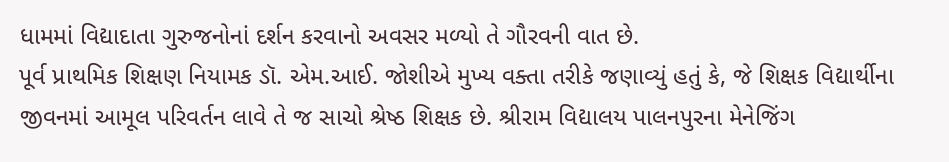ધામમાં વિદ્યાદાતા ગુરુજનોનાં દર્શન કરવાનો અવસર મળ્યો તે ગૌરવની વાત છે.
પૂર્વ પ્રાથમિક શિક્ષણ નિયામક ડૉ. એમ.આઈ. જોશીએ મુખ્ય વક્તા તરીકે જણાવ્યું હતું કે, જે શિક્ષક વિદ્યાર્થીના જીવનમાં આમૂલ પરિવર્તન લાવે તે જ સાચો શ્રેષ્ઠ શિક્ષક છે. શ્રીરામ વિદ્યાલય પાલનપુરના મેનેજિંગ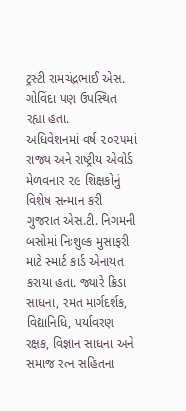ટ્રસ્ટી રામચંદ્રભાઈ એસ. ગોવિંદા પણ ઉપસ્થિત રહ્યા હતા.
અધિવેશનમાં વર્ષ ૨૦૨૫માં રાજ્ય અને રાષ્ટ્રીય એવોર્ડ મેળવનાર ૨૯ શિક્ષકોનું વિશેષ સન્માન કરી ગુજરાત એસ.ટી. નિગમની બસોમાં નિઃશુલ્ક મુસાફરી માટે સ્માર્ટ કાર્ડ એનાયત કરાયા હતા. જ્યારે ક્રિડા સાધના, રમત માર્ગદર્શક, વિદ્યાનિધિ, પર્યાવરણ રક્ષક, વિજ્ઞાન સાધના અને સમાજ રત્ન સહિતના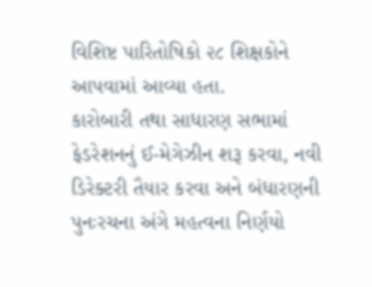વિશિષ્ટ પારિતોષિકો ૨૮ શિક્ષકોને આપવામાં આવ્યા હતા.
કારોબારી તથા સાધારણ સભામાં ફેડરેશનનું ઈ-મેગેઝીન શરૂ કરવા, નવી ડિરેક્ટરી તૈયાર કરવા અને બંધારણની પુનઃરચના અંગે મહત્વના નિર્ણયો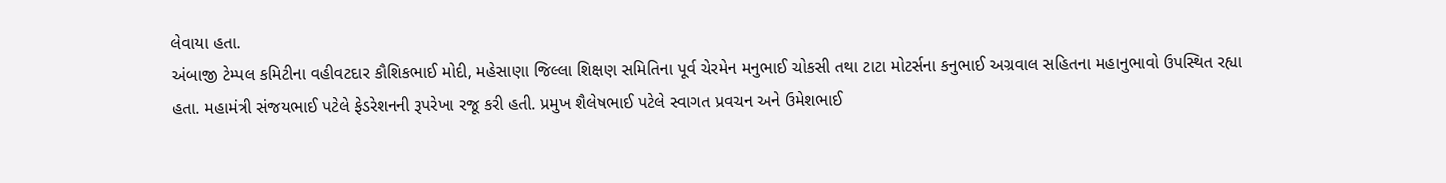લેવાયા હતા.
અંબાજી ટેમ્પલ કમિટીના વહીવટદાર કૌશિકભાઈ મોદી, મહેસાણા જિલ્લા શિક્ષણ સમિતિના પૂર્વ ચેરમેન મનુભાઈ ચોકસી તથા ટાટા મોટર્સના કનુભાઈ અગ્રવાલ સહિતના મહાનુભાવો ઉપસ્થિત રહ્યા હતા. મહામંત્રી સંજયભાઈ પટેલે ફેડરેશનની રૂપરેખા રજૂ કરી હતી. પ્રમુખ શૈલેષભાઈ પટેલે સ્વાગત પ્રવચન અને ઉમેશભાઈ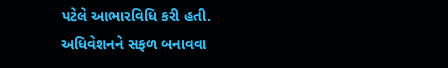પટેલે આભારવિધિ કરી હતી.
અધિવેશનને સફળ બનાવવા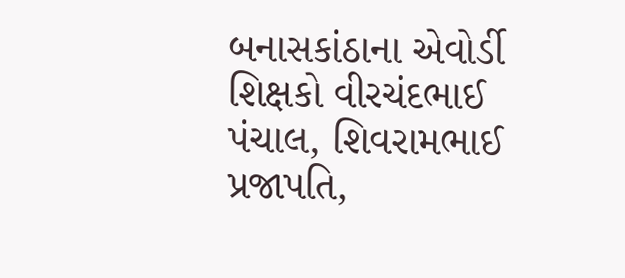બનાસકાંઠાના એવોર્ડી શિક્ષકો વીરચંદભાઈ પંચાલ, શિવરામભાઈ પ્રજાપતિ,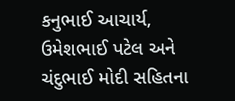કનુભાઈ આચાર્ય, ઉમેશભાઈ પટેલ અને ચંદુભાઈ મોદી સહિતના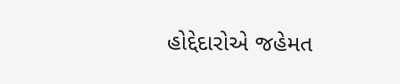હોદ્દેદારોએ જહેમત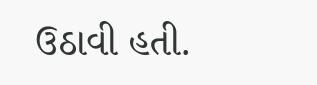ઉઠાવી હતી.